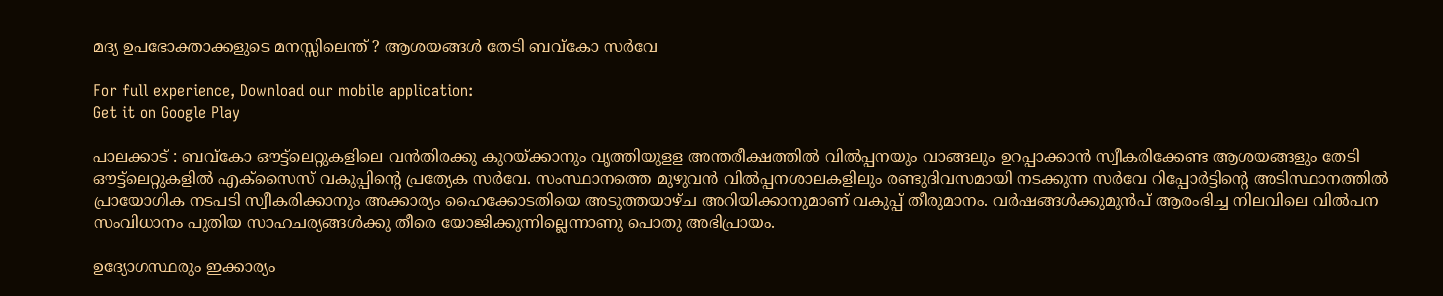മദ്യ ഉപഭോക്താക്കളുടെ മനസ്സിലെന്ത് ? ആശയങ്ങള്‍ തേടി ബവ്കോ സര്‍വേ

For full experience, Download our mobile application:
Get it on Google Play

പാലക്കാട് : ബവ്കോ ഔട്ട്‌ലെറ്റുകളിലെ വന്‍തിരക്കു കുറയ്ക്കാനും വൃത്തിയുളള അന്തരീക്ഷത്തില്‍ വില്‍പ്പനയും വാങ്ങലും ഉറപ്പാക്കാന്‍ സ്വീകരിക്കേണ്ട ആശയങ്ങളും തേടി ഔട്ട്‌ലെറ്റുകളില്‍ എക്സൈസ് വകുപ്പിന്റെ പ്രത്യേക സര്‍വേ. സംസ്ഥാനത്തെ മുഴുവന്‍ വില്‍പ്പനശാലകളിലും രണ്ടുദിവസമായി നടക്കുന്ന സര്‍വേ റിപ്പോര്‍ട്ടിന്റെ അടിസ്ഥാനത്തില്‍ പ്രായോഗിക നടപടി സ്വീകരിക്കാനും അക്കാര്യം ഹൈക്കോടതിയെ അടുത്തയാഴ്ച അറിയിക്കാനുമാണ് വകുപ്പ് തീരുമാനം. വര്‍ഷങ്ങള്‍ക്കുമുന്‍പ് ആരംഭിച്ച നിലവിലെ വില്‍പന സംവിധാനം പുതിയ സാഹചര്യങ്ങള്‍ക്കു തീരെ യോജിക്കുന്നില്ലെന്നാണു പൊതു അഭിപ്രായം.

ഉദ്യോഗസ്ഥരും ഇക്കാര്യം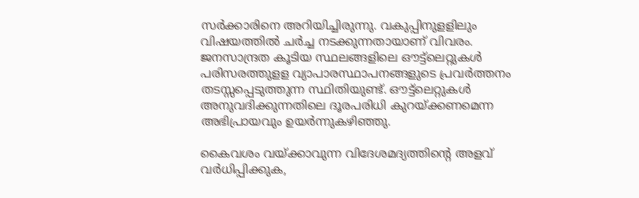സര്‍ക്കാരിനെ അറിയിച്ചിരുന്നു. വകുപ്പിനുളളിലും വിഷയത്തില്‍ ചര്‍ച്ച നടക്കുന്നതായാണ് വിവരം. ജനസാന്ദ്രത കൂടിയ സ്ഥലങ്ങളിലെ ഔട്ട്‌ലെറ്റുകള്‍ പരിസരത്തുളള വ്യാപാരസ്ഥാപനങ്ങളുടെ പ്രവര്‍ത്തനം തടസ്സപ്പെടുത്തുന്ന സ്ഥിതിയുണ്ട്. ഔട്ട്‌ലെറ്റുകള്‍ അനുവദിക്കുന്നതിലെ ദൂരപരിധി കുറയ്ക്കണമെന്ന അഭിപ്രായവും ഉയര്‍ന്നുകഴിഞ്ഞു.

കൈവശം വയ്ക്കാവുന്ന വിദേശമദ്യത്തിന്റെ അളവ് വര്‍ധിപ്പിക്കുക,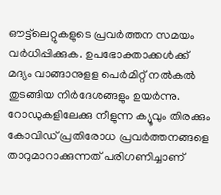ഔട്ട്‌ലെറ്റുകളു‍ടെ പ്രവര്‍ത്തന സമയം വര്‍ധിപ്പിക്കുക. ഉപഭോക്താക്കള്‍ക്ക് മദ്യം വാങ്ങാനുളള പെര്‍മിറ്റ് നല്‍കല്‍ തുടങ്ങിയ നിര്‍ദേശങ്ങളും ഉയര്‍ന്നു. റോഡുകളിലേക്കു നീളുന്ന ക്യൂവും തിരക്കും കോവിഡ് പ്രതിരോധ പ്രവര്‍ത്തനങ്ങളെ താറുമാറാക്കുന്നത് പരിഗണിച്ചാണ്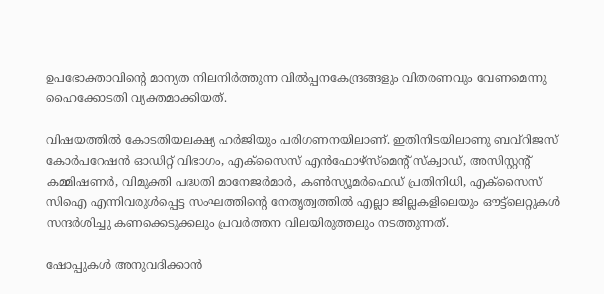ഉപഭോക്താവിന്റെ മാന്യത നിലനിര്‍ത്തുന്ന വില്‍പ്പനകേന്ദ്രങ്ങളും വിതരണവും വേണമെന്നു ഹൈക്കോടതി വ്യക്തമാക്കിയത്.

വിഷയത്തില്‍ കോടതിയലക്ഷ്യ ഹര്‍ജിയും പരിഗണനയിലാണ്. ഇതിനിടയിലാണു ബവ്റിജസ് കോര്‍പറേഷന്‍ ഓഡിറ്റ് വിഭാഗം, എക്സൈസ് എന്‍ഫോഴ്സ്മെന്റ് സ്ക്വാഡ്, അസിസ്റ്റന്റ് കമ്മിഷണര്‍, വിമുക്തി പദ്ധതി മാനേജര്‍മാര്‍, കണ്‍സ്യൂമര്‍ഫെഡ് പ്രതിനിധി, എക്സൈസ് സിഐ എന്നിവരുള്‍പ്പെട്ട സംഘത്തിന്റെ നേതൃത്വത്തില്‍ എല്ലാ ജില്ലകളിലെയും ഔട്ട്‌ലെറ്റുകള്‍ സന്ദര്‍ശിച്ചു കണക്കെടുക്കലും പ്രവര്‍ത്തന വിലയിരുത്തലും നടത്തുന്നത്.

ഷോപ്പുകള്‍ അനുവദിക്കാന്‍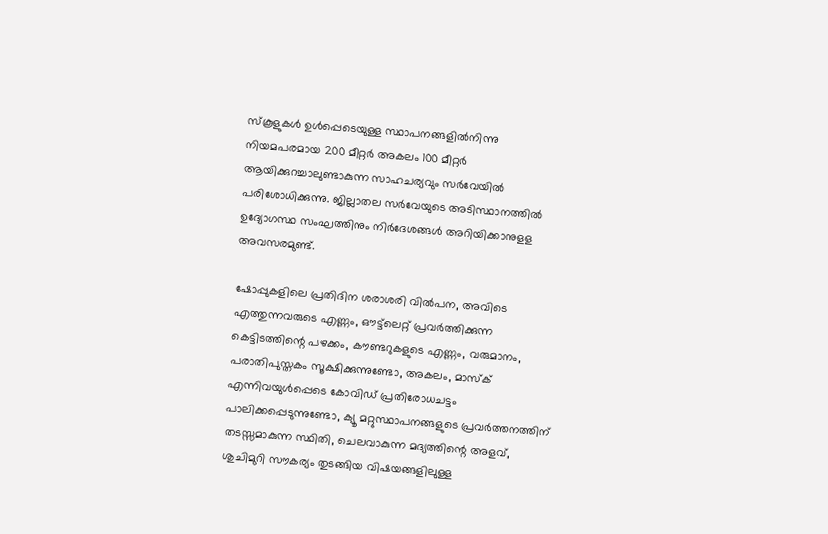സ്കൂളുകള്‍ ഉള്‍പ്പെടെയുള്ള സ്ഥാപനങ്ങളില്‍നിന്നു നിയമപരമായ 200 മീറ്റര്‍ അകലം 100 മീറ്റര്‍ ആയിക്കുറച്ചാലുണ്ടാകുന്ന സാഹചര്യവും സര്‍വേയില്‍ പരിശോധിക്കുന്നു. ജില്ലാതല സര്‍വേയുടെ അടിസ്ഥാനത്തില്‍ ഉദ്യോഗസ്ഥ സംഘത്തിനും നിര്‍ദേശങ്ങള്‍ അറിയിക്കാനുളള അവസരമുണ്ട്.

ഷോപ്പുകളിലെ പ്രതിദിന ശരാശരി വില്‍പന, അവിടെ എത്തുന്നവരുടെ എണ്ണം, ഔട്ട്‌ലെറ്റ് പ്രവര്‍ത്തിക്കുന്ന കെട്ടിടത്തിന്റെ പഴക്കം, കൗണ്ടറുകളുടെ എണ്ണം, വരുമാനം, പരാതിപുസ്തകം സൂക്ഷിക്കുന്നുണ്ടോ, അകലം, മാസ്ക് എന്നിവയുള്‍പ്പെടെ കോവിഡ് പ്രതിരോധചട്ടം പാലിക്കപ്പെടുന്നുണ്ടോ, ക്യൂ മറ്റുസ്ഥാപനങ്ങളുടെ പ്രവര്‍ത്തനത്തിന് തടസ്സമാകുന്ന സ്ഥിതി, ചെലവാകുന്ന മദ്യത്തിന്റെ അളവ്, ശുചിമുറി സൗകര്യം തുടങ്ങിയ വിഷയങ്ങളിലുള്ള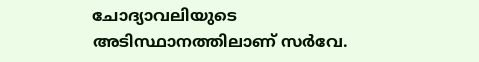ചോദ്യാവലിയുടെ അടിസ്ഥാനത്തിലാണ് സര്‍വേ.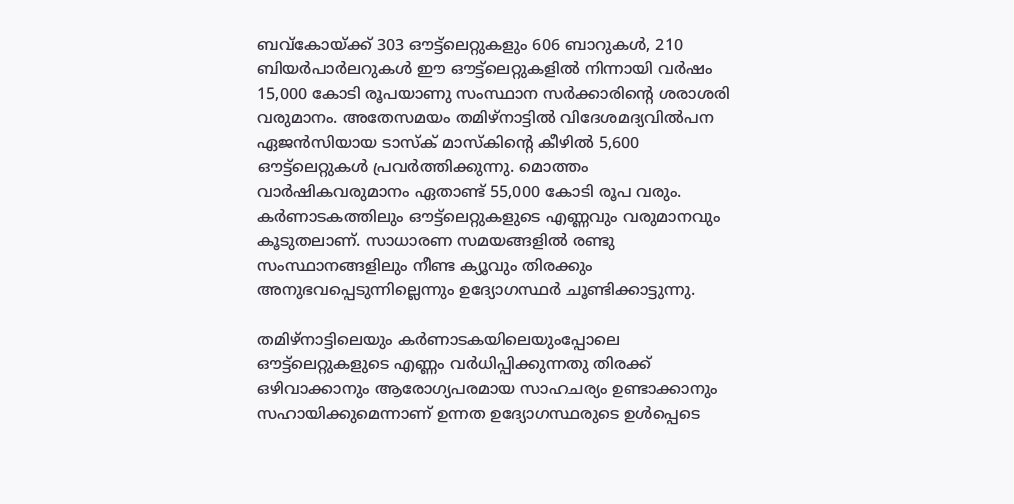ബവ്കോയ്ക്ക് 303 ഔട്ട്‌ലെറ്റുകളും 606 ബാറുകള്‍, 210 ബിയര്‍പാര്‍ലറുകള്‍ ഈ ഔട്ട്‌ലെറ്റുകളില്‍ നിന്നായി വര്‍ഷം 15,000 കോടി രൂപയാണു സംസ്ഥാന സര്‍ക്കാരിന്റെ ശരാശരി വരുമാനം. അതേസമയം തമിഴ്‌നാട്ടില്‍ വിദേശമദ്യവില്‍പന ഏജന്‍സിയായ ടാസ്ക് മാസ്കിന്റെ കീഴില്‍ 5,600 ഔട്ട്‌ലെറ്റുകള്‍ പ്രവര്‍ത്തിക്കുന്നു. മൊത്തം വാര്‍ഷികവരുമാനം ഏതാണ്ട് 55,000 കോടി രൂപ വരും. കര്‍ണാടകത്തിലും ഔട്ട്‌ലെറ്റുകളുടെ എണ്ണവും വരുമാനവും കൂടുതലാണ്. സാധാരണ സമയങ്ങളില്‍ രണ്ടു സംസ്ഥാനങ്ങളിലും നീണ്ട ക്യൂവും തിരക്കും അനുഭവപ്പെടുന്നില്ലെന്നും ഉദ്യോഗസ്ഥര്‍ ചൂണ്ടിക്കാട്ടുന്നു.

തമിഴ്‌നാട്ടിലെയും കര്‍ണാടകയിലെയുംപ്പോലെ ഔട്ട്‌ലെറ്റുകളുടെ എണ്ണം വര്‍ധിപ്പിക്കുന്നതു തിരക്ക് ഒഴിവാക്കാനും ആരോഗ്യപരമായ സാഹചര്യം ഉണ്ടാക്കാനും സഹായിക്കുമെന്നാണ് ഉന്നത ഉദ്യോഗസ്ഥരുടെ ഉള്‍പ്പെടെ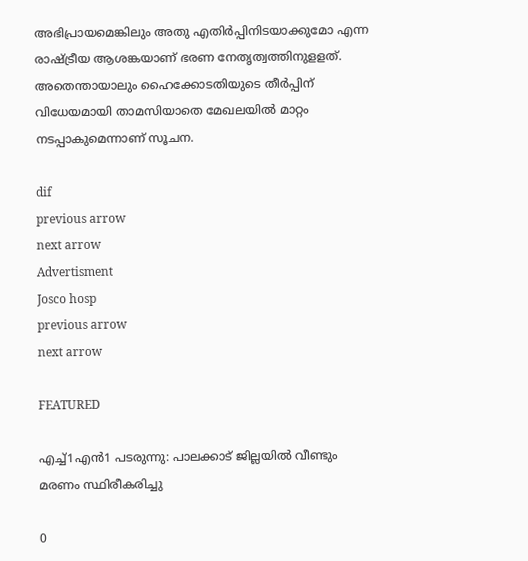അഭിപ്രായമെങ്കിലും അതു എതിര്‍പ്പിനിടയാക്കുമോ എന്ന രാഷ്ട്രീയ ആശങ്കയാണ് ഭരണ നേതൃത്വത്തിനുളളത്. അതെന്തായാലും ഹൈക്കോടതിയുടെ തീര്‍പ്പിന് വിധേയമായി താമസിയാതെ മേഖലയില്‍ മാറ്റം നടപ്പാകുമെന്നാണ് സൂചന.

dif
previous arrow
next arrow
Advertisment
Josco hosp
previous arrow
next arrow

FEATURED

എച്ച്1എൻ1 പടരുന്നു: പാലക്കാട് ജില്ലയിൽ വീണ്ടും മരണം സ്ഥിരീകരിച്ചു

0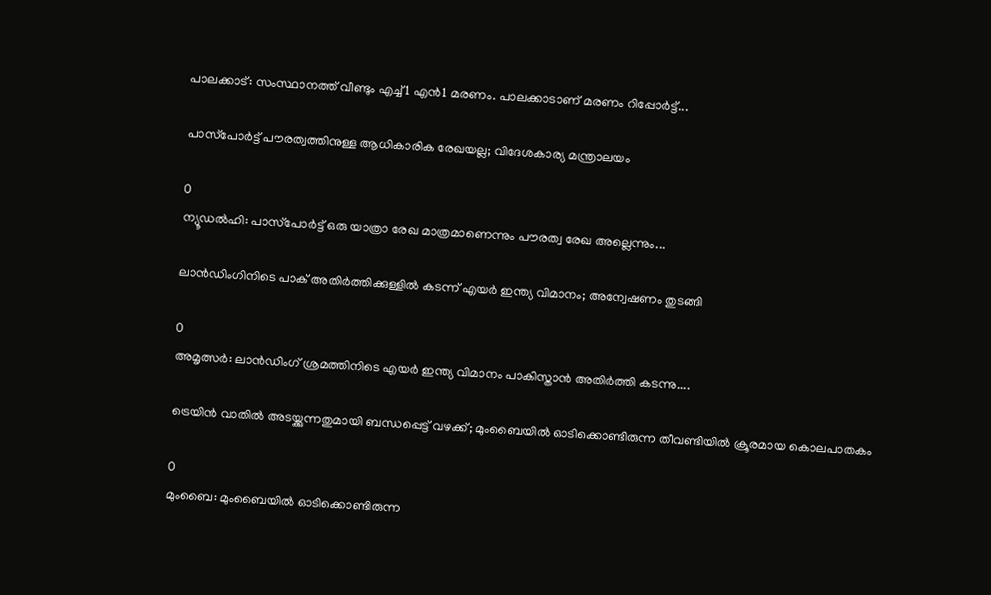പാലക്കാട്: സംസ്ഥാനത്ത് വീണ്ടും എച്ച്1 എന്‍1 മരണം. പാലക്കാടാണ് മരണം റിപ്പോര്‍ട്ട്...

പാസ്‌പോർട്ട് പൗരത്വത്തിനുള്ള ആധികാരിക രേഖയല്ല; വിദേശകാര്യ മന്ത്രാലയം

0
ന്യൂഡല്‍ഹി: പാസ്‌പോർട്ട് ഒരു യാത്രാ രേഖ മാത്രമാണെന്നും പൗരത്വ രേഖ അല്ലെന്നും...

ലാൻഡിംഗിനിടെ പാക് അതിർത്തിക്കുള്ളിൽ കടന്ന് എയർ ഇന്ത്യ വിമാനം; അന്വേഷണം തുടങ്ങി

0
അമൃത്സർ: ലാൻഡിംഗ് ശ്രമത്തിനിടെ എയർ ഇന്ത്യ വിമാനം പാകിസ്താൻ അതിർത്തി കടന്നു....

ട്രെയിൻ വാതിൽ അടയ്ക്കുന്നതുമായി ബന്ധപ്പെട്ട് വഴക്ക്; മുംബൈയിൽ ഓടിക്കൊണ്ടിരുന്ന തീവണ്ടിയിൽ ക്രൂരമായ കൊലപാതകം

0
മുംബൈ: മുംബൈയില്‍ ഓടിക്കൊണ്ടിരുന്ന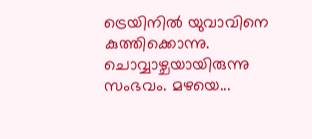ട്രെയിനില്‍ യുവാവിനെ കുത്തിക്കൊന്നു. ചൊവ്വാഴ്ചയായിരുന്നു സംഭവം. മഴയെ...